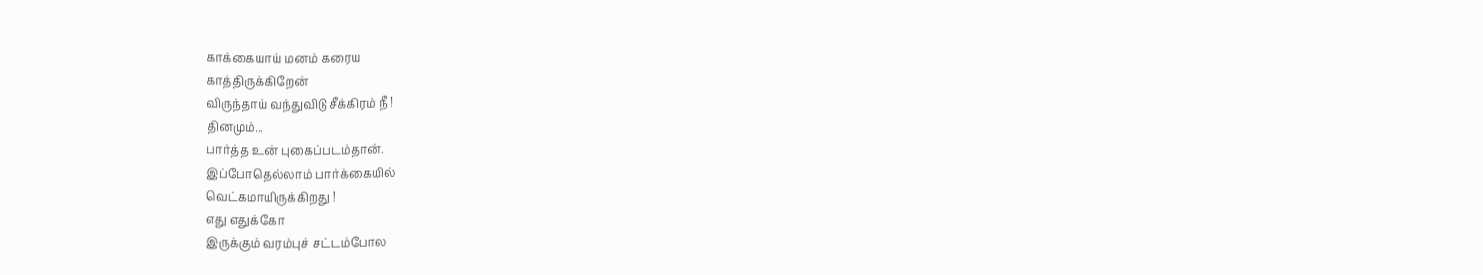காக்கையாய் மனம் கரைய
காத்திருக்கிறேன்
விருந்தாய் வந்துவிடு சீக்கிரம் நீ !
தினமும்...
பார்த்த உன் புகைப்படம்தான்.
இப்போதெல்லாம் பார்க்கையில்
வெட்கமாயிருக்கிறது !
எது எதுக்கோ
இருக்கும் வரம்புச் சட்டம்போல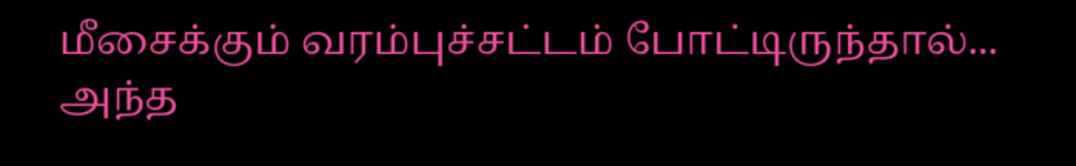மீசைக்கும் வரம்புச்சட்டம் போட்டிருந்தால்...
அந்த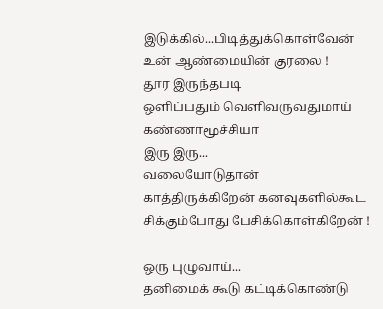இடுக்கில்...பிடித்துக்கொள்வேன்
உன் ஆண்மையின் குரலை !
தூர இருந்தபடி
ஒளிப்பதும் வெளிவருவதுமாய்
கண்ணாமூச்சியா
இரு இரு...
வலையோடுதான்
காத்திருக்கிறேன் கனவுகளில்கூட
சிக்கும்போது பேசிக்கொள்கிறேன் !

ஒரு புழுவாய்...
தனிமைக் கூடு கட்டிக்கொண்டு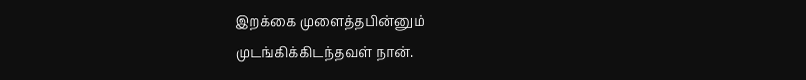இறக்கை முளைத்தபின்னும்
முடங்கிக்கிடந்தவள் நான்.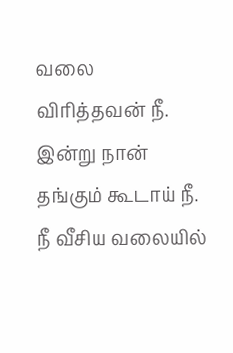வலை விரித்தவன் நீ.
இன்று நான் தங்கும் கூடாய் நீ.
நீ வீசிய வலையில்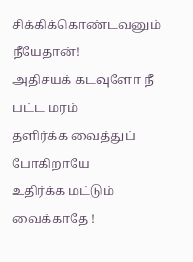சிக்கிக்கொண்டவனும் நீயேதான்!
அதிசயக் கடவுளோ நீ
பட்ட மரம்
தளிர்க்க வைத்துப் போகிறாயே
உதிர்க்க மட்டும் வைக்காதே !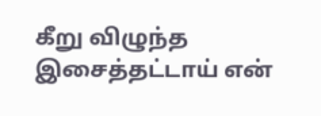கீறு விழுந்த
இசைத்தட்டாய் என்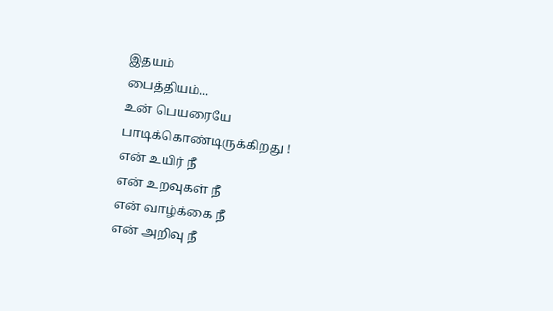இதயம்
பைத்தியம்...
உன் பெயரையே பாடிக்கொண்டிருக்கிறது !
என் உயிர் நீ
என் உறவுகள் நீ
என் வாழ்க்கை நீ
என் அறிவு நீ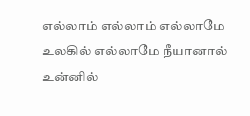எல்லாம் எல்லாம் எல்லாமே
உலகில் எல்லாமே நீயானால்
உன்னில்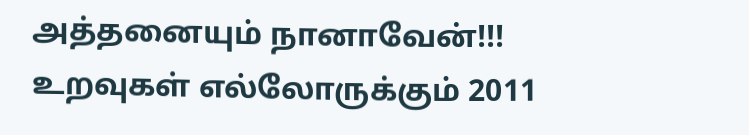அத்தனையும் நானாவேன்!!!
உறவுகள் எல்லோருக்கும் 2011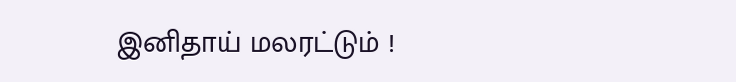இனிதாய் மலரட்டும் !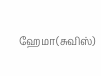ஹேமா(சுவிஸ்)